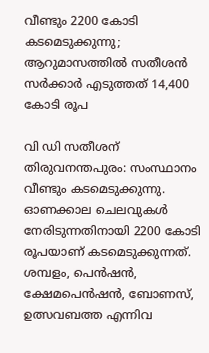വീണ്ടും 2200 കോടി കടമെടുക്കുന്നു; ആറുമാസത്തിൽ സതീശൻ സർക്കാർ എടുത്തത് 14,400 കോടി രൂപ

വി ഡി സതീശന്
തിരുവനന്തപുരം: സംസ്ഥാനം വീണ്ടും കടമെടുക്കുന്നു. ഓണക്കാല ചെലവുകൾ നേരിടുന്നതിനായി 2200 കോടി രൂപയാണ് കടമെടുക്കുന്നത്. ശമ്പളം, പെൻഷൻ, ക്ഷേമപെൻഷൻ, ബോണസ്, ഉത്സവബത്ത എന്നിവ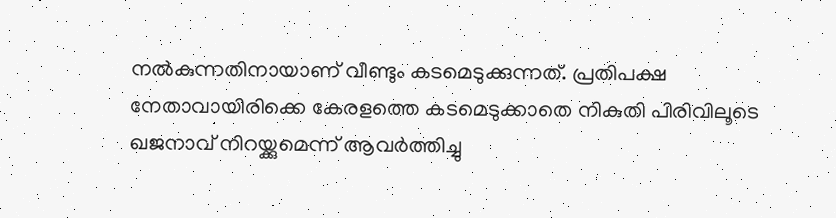നൽകുന്നതിനായാണ് വീണ്ടും കടമെടുക്കുന്നത്. പ്രതിപക്ഷ നേതാവായിരിക്കെ കേരളത്തെ കടമെടുക്കാതെ നികുതി പിരിവിലൂടെ ഖജനാവ് നിറയ്ക്കുമെന്ന് ആവർത്തിച്ചു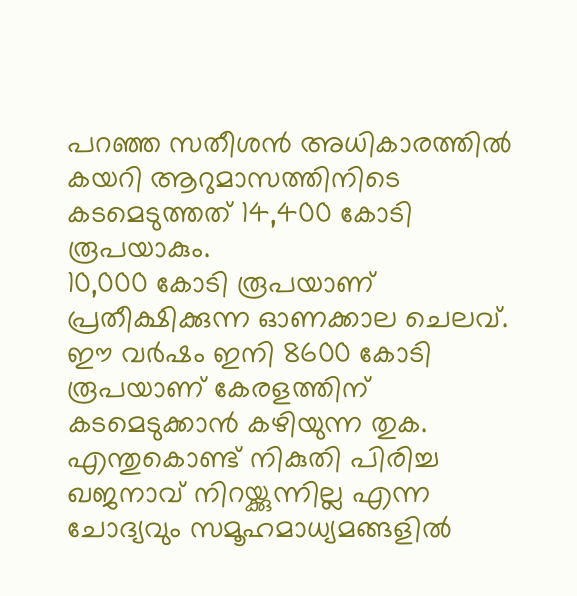പറഞ്ഞ സതീശൻ അധികാരത്തിൽ കയറി ആറുമാസത്തിനിടെ കടമെടുത്തത് 14,400 കോടി രൂപയാകും.
10,000 കോടി രൂപയാണ് പ്രതീക്ഷിക്കുന്ന ഓണക്കാല ചെലവ്. ഈ വർഷം ഇനി 8600 കോടി രൂപയാണ് കേരളത്തിന് കടമെടുക്കാൻ കഴിയുന്ന തുക. എന്തുകൊണ്ട് നികുതി പിരിച്ച ഖജനാവ് നിറയ്ക്കുന്നില്ല എന്ന ചോദ്യവും സമൂഹമാധ്യമങ്ങളിൽ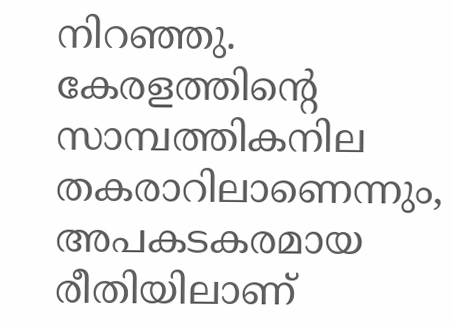നിറഞ്ഞു. കേരളത്തിന്റെ സാമ്പത്തികനില തകരാറിലാണെന്നും, അപകടകരമായ രീതിയിലാണ്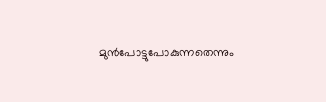മുൻപോട്ടുപോകുന്നതെന്നും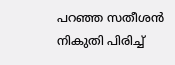പറഞ്ഞ സതീശൻ നികുതി പിരിച്ച്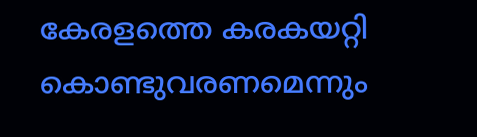കേരളത്തെ കരകയറ്റി കൊണ്ടുവരണമെന്നും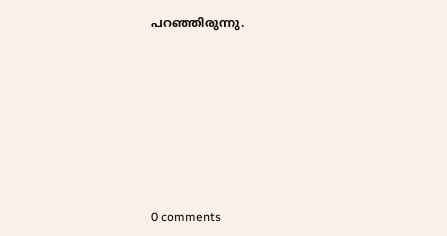പറഞ്ഞിരുന്നു.









0 comments